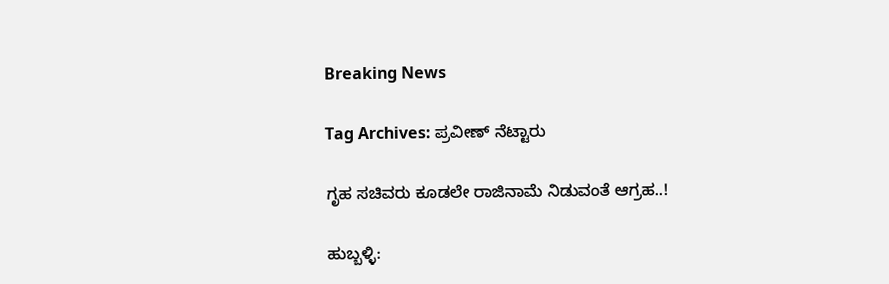Breaking News

Tag Archives: ಪ್ರವೀಣ್ ನೆಟ್ಟಾರು

ಗೃಹ ಸಚಿವರು ಕೂಡಲೇ ರಾಜಿನಾಮೆ ನಿಡುವಂತೆ ಆಗ್ರಹ..!

ಹುಬ್ಬಳ್ಳಿ: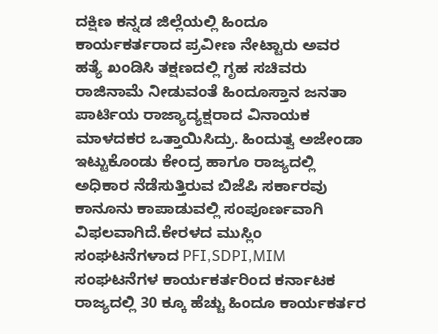ದಕ್ಷಿಣ ಕನ್ನಡ ಜಿಲ್ಲೆಯಲ್ಲಿ ಹಿಂದೂ ಕಾರ್ಯಕರ್ತರಾದ ಪ್ರವೀಣ ನೇಟ್ಟಾರು ಅವರ ಹತ್ಯೆ ಖಂಡಿಸಿ ತಕ್ಷಣದಲ್ಲಿ ಗೃಹ ಸಚಿವರು ರಾಜಿನಾಮೆ ನೀಡುವಂತೆ ಹಿಂದೂಸ್ತಾನ ಜನತಾ ಪಾರ್ಟಿಯ ರಾಜ್ಯಾದ್ಯಕ್ಷರಾದ ವಿನಾಯಕ ಮಾಳದಕರ ಒತ್ತಾಯಿಸಿದ್ರು. ಹಿಂದುತ್ವ ಅಜೇಂಡಾ ಇಟ್ಟುಕೊಂಡು ಕೇಂದ್ರ ಹಾಗೂ ರಾಜ್ಯದಲ್ಲಿ ಅಧಿಕಾರ ನೆಡೆಸುತ್ತಿರುವ ಬಿಜೆಪಿ ಸರ್ಕಾರವು ಕಾನೂನು ಕಾಪಾಡುವಲ್ಲಿ ಸಂಪೂರ್ಣವಾಗಿ ವಿಫಲವಾಗಿದೆ.ಕೇರಳದ ಮುಸ್ಲಿಂ ಸಂಘಟನೆಗಳಾದ PFI,SDPI,MIM ಸಂಘಟನೆಗಳ ಕಾರ್ಯಕರ್ತರಿಂದ ಕರ್ನಾಟಕ ರಾಜ್ಯದಲ್ಲಿ 30 ಕ್ಕೂ ಹೆಚ್ಚು ಹಿಂದೂ ಕಾರ್ಯಕರ್ತರ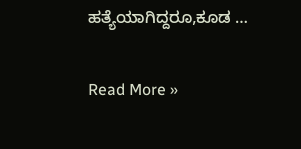ಹತ್ಯೆಯಾಗಿದ್ದರೂ,ಕೂಡ …

Read More »